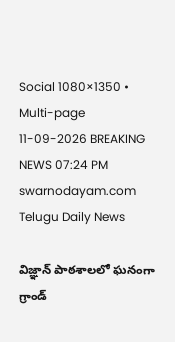Social 1080×1350 • Multi-page
11-09-2026 BREAKING NEWS 07:24 PM
swarnodayam.com
Telugu Daily News

విజ్ఞాన్ పాఠశాలలో ఘనంగా గ్రాండ్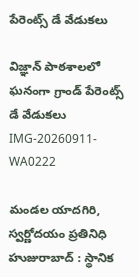పేరెంట్స్ డే వేడుకలు

విజ్ఞాన్ పాఠశాలలో ఘనంగా గ్రాండ్ పేరెంట్స్ డే వేడుకలు
IMG-20260911-WA0222

మండల యాదగిరి, స్వర్ణోదయం ప్రతినిధి హుజురాబాద్ : స్థానిక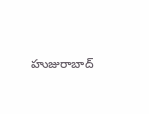హుజురాబాద్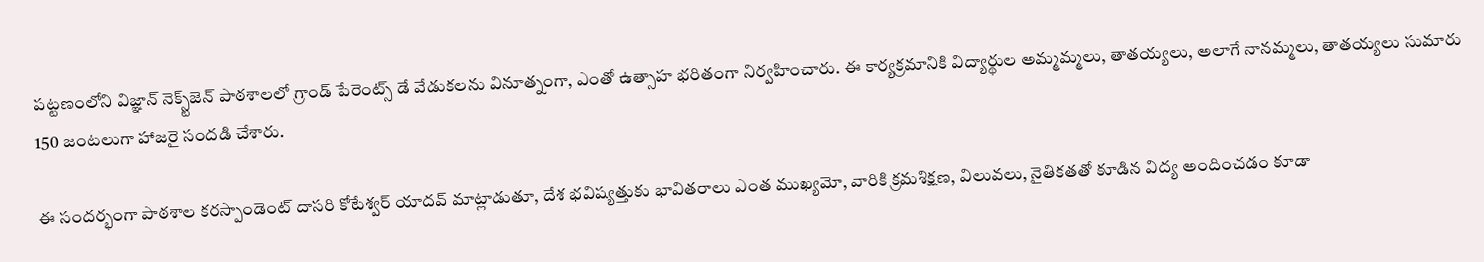పట్టణంలోని విజ్ఞాన్ నెక్స్ట్‌జెన్ పాఠశాలలో గ్రాండ్ పేరెంట్స్ డే వేడుకలను వినూత్నంగా, ఎంతో ఉత్సాహ భరితంగా నిర్వహించారు. ఈ కార్యక్రమానికి విద్యార్థుల అమ్మమ్మలు, తాతయ్యలు, అలాగే నానమ్మలు, తాతయ్యలు సుమారు 150 జంటలుగా హాజరై సందడి చేశారు.

ఈ సందర్భంగా పాఠశాల కరస్పాండెంట్ దాసరి కోటేశ్వర్ యాదవ్ మాట్లాడుతూ, దేశ భవిష్యత్తుకు భావితరాలు ఎంత ముఖ్యమో, వారికి క్రమశిక్షణ, విలువలు, నైతికతతో కూడిన విద్య అందించడం కూడా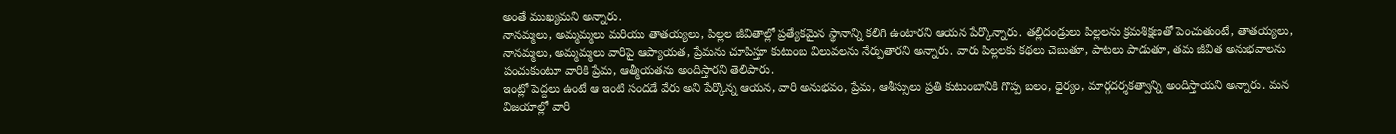అంతే ముఖ్యమని అన్నారు.
నానమ్మలు, అమ్మమ్మలు మరియు తాతయ్యలు, పిల్లల జీవితాల్లో ప్రత్యేకమైన స్థానాన్ని కలిగి ఉంటారని ఆయన పేర్కొన్నారు. తల్లిదండ్రులు పిల్లలను క్రమశిక్షణతో పెంచుతుంటే, తాతయ్యలు, నానమ్మలు, అమ్మమ్మలు వారిపై ఆప్యాయత, ప్రేమను చూపిస్తూ కుటుంబ విలువలను నేర్పుతారని అన్నారు. వారు పిల్లలకు కథలు చెబుతూ, పాటలు పాడుతూ, తమ జీవిత అనుభవాలను పంచుకుంటూ వారికి ప్రేమ, ఆత్మీయతను అందిస్తారని తెలిపారు.
ఇంట్లో పెద్దలు ఉంటే ఆ ఇంటి సందడే వేరు అని పేర్కొన్న ఆయన, వారి అనుభవం, ప్రేమ, ఆశీస్సులు ప్రతి కుటుంబానికి గొప్ప బలం, ధైర్యం, మార్గదర్శకత్వాన్ని అందిస్తాయని అన్నారు. మన విజయాల్లో వారి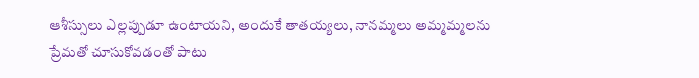ఆశీస్సులు ఎల్లప్పుడూ ఉంటాయని, అందుకే తాతయ్యలు, నానమ్మలు అమ్మమ్మలను ప్రేమతో చూసుకోవడంతో పాటు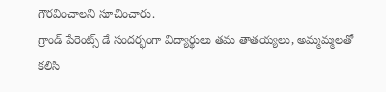గౌరవించాలని సూచించారు.
గ్రాండ్ పేరెంట్స్ డే సందర్భంగా విద్యార్థులు తమ తాతయ్యలు, అమ్మమ్మలతో కలిసి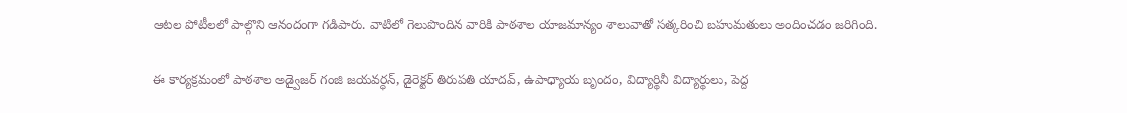ఆటల పోటీలలో పాల్గొని ఆనందంగా గడిపారు. వాటిలో గెలుపొందిన వారికి పాఠశాల యాజమాన్యం శాలువాతో సత్కరించి బహుమతులు అందించడం జరిగింది.

ఈ కార్యక్రమంలో పాఠశాల అడ్వైజర్ గంజి జయవర్ధన్, డైరెక్టర్ తిరుపతి యాదవ్, ఉపాధ్యాయ బృందం, విద్యార్థినీ విద్యార్థులు, పెద్ద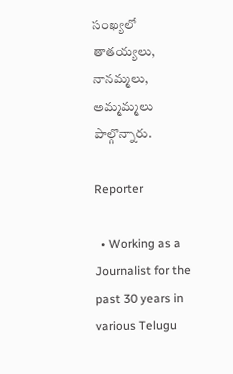సంఖ్యలో తాతయ్యలు, నానమ్మలు, అమ్మమ్మలు పాల్గొన్నారు.

Reporter

  • Working as a Journalist for the past 30 years in various Telugu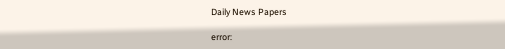Daily News Papers

error: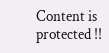Content is protected !!